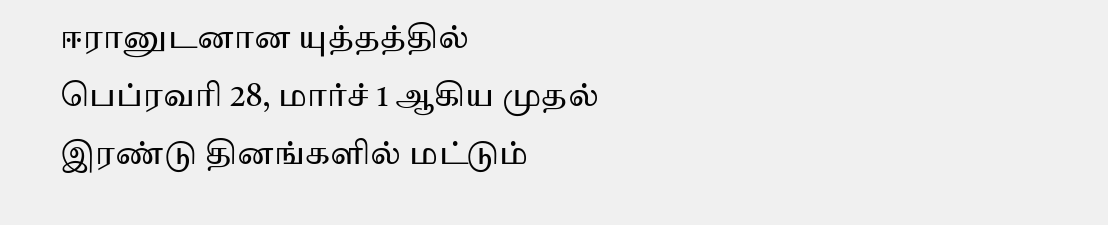ஈரானுடனான யுத்தத்தில் பெப்ரவரி 28, மார்ச் 1 ஆகிய முதல் இரண்டு தினங்களில் மட்டும்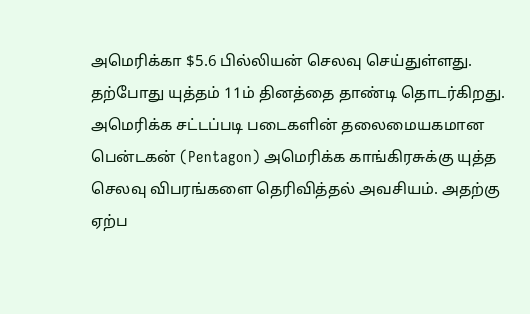அமெரிக்கா $5.6 பில்லியன் செலவு செய்துள்ளது. தற்போது யுத்தம் 11ம் தினத்தை தாண்டி தொடர்கிறது.
அமெரிக்க சட்டப்படி படைகளின் தலைமையகமான பென்டகன் (Pentagon) அமெரிக்க காங்கிரசுக்கு யுத்த செலவு விபரங்களை தெரிவித்தல் அவசியம். அதற்கு ஏற்ப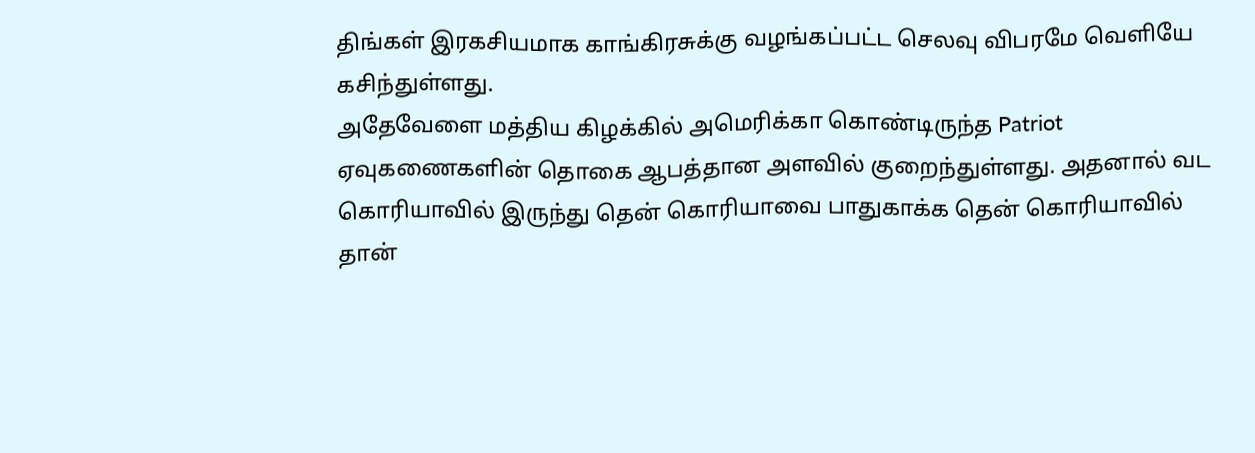திங்கள் இரகசியமாக காங்கிரசுக்கு வழங்கப்பட்ட செலவு விபரமே வெளியே கசிந்துள்ளது.
அதேவேளை மத்திய கிழக்கில் அமெரிக்கா கொண்டிருந்த Patriot ஏவுகணைகளின் தொகை ஆபத்தான அளவில் குறைந்துள்ளது. அதனால் வட கொரியாவில் இருந்து தென் கொரியாவை பாதுகாக்க தென் கொரியாவில் தான்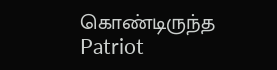கொண்டிருந்த Patriot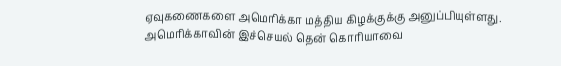ஏவுகணைகளை அமெரிக்கா மத்திய கிழக்குக்கு அனுப்பியுள்ளது. அமெரிக்காவின் இச்செயல் தென் கொரியாவை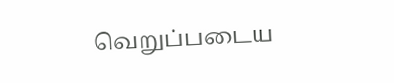வெறுப்படைய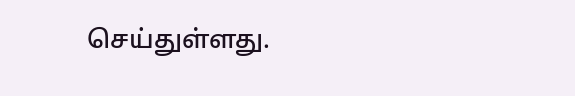செய்துள்ளது.